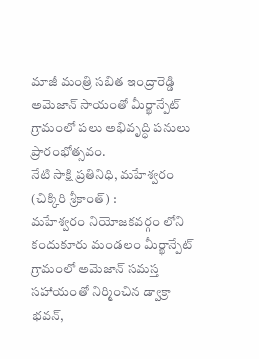మాజీ మంత్రి సబిత ఇంద్రారెడ్డి
అమెజాన్ సాయంతో మీర్ఖాన్పేట్ గ్రామంలో పలు అభివృద్ధి పనులు ప్రారంభోత్సవం.
నేటి సాక్షి ప్రతినిధి, మహేశ్వరం (చిక్కిరి శ్రీకాంత్) :
మహేశ్వరం నియోజకవర్గం లోని కందుకూరు మండలం మీర్ఖాన్పేట్ గ్రామంలో అమెజాన్ సమస్త సహాయంతో నిర్మించిన డ్వాక్రా భవన్,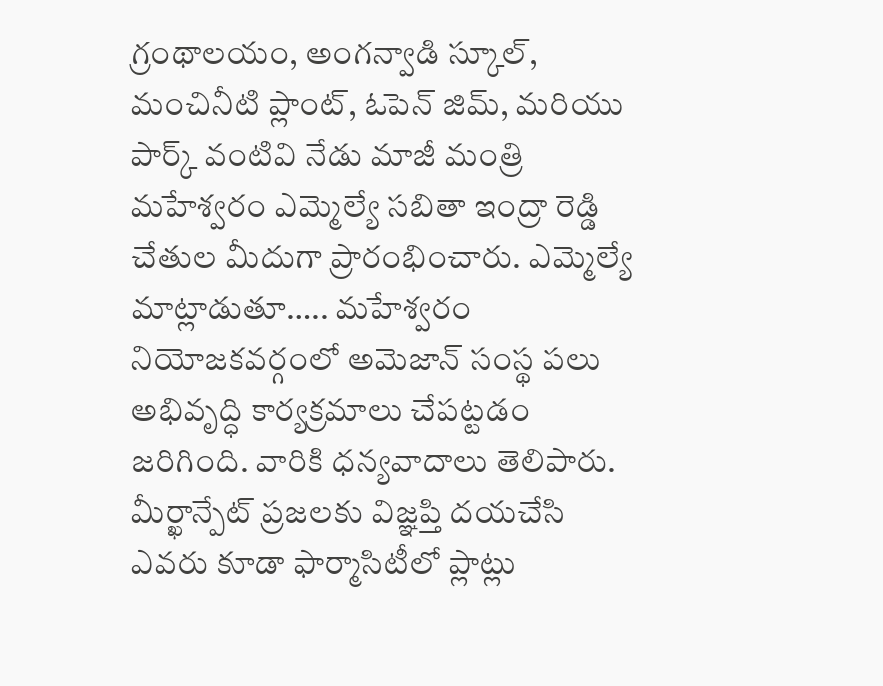గ్రంథాలయం, అంగన్వాడి స్కూల్, మంచినీటి ప్లాంట్, ఓపెన్ జిమ్, మరియు పార్క్ వంటివి నేడు మాజీ మంత్రి మహేశ్వరం ఎమ్మెల్యే సబితా ఇంద్రా రెడ్డి చేతుల మీదుగా ప్రారంభించారు. ఎమ్మెల్యే మాట్లాడుతూ….. మహేశ్వరం నియోజకవర్గంలో అమెజాన్ సంస్థ పలు అభివృద్ధి కార్యక్రమాలు చేపట్టడం జరిగింది. వారికి ధన్యవాదాలు తెలిపారు. మీర్ఖాన్పేట్ ప్రజలకు విజ్ఞప్తి దయచేసి ఎవరు కూడా ఫార్మాసిటీలో ప్లాట్లు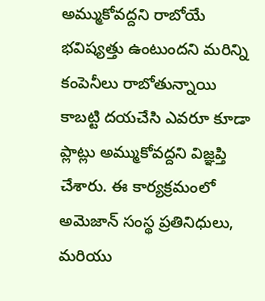అమ్ముకోవద్దని రాబోయే భవిష్యత్తు ఉంటుందని మరిన్ని కంపెనీలు రాబోతున్నాయి కాబట్టి దయచేసి ఎవరూ కూడా ప్లాట్లు అమ్ముకోవద్దని విజ్ఞప్తి చేశారు. ఈ కార్యక్రమంలో అమెజాన్ సంస్థ ప్రతినిధులు, మరియు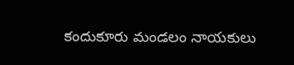కందుకూరు మండలం నాయకులు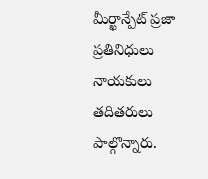మీర్ఖాన్పేట్ ప్రజా ప్రతినిధులు నాయకులు తదితరులు పాల్గొన్నారు.